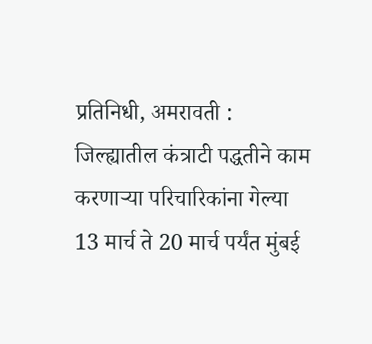प्रतिनिधी, अमरावती : जिल्ह्यातील कंत्राटी पद्धतीने काम करणाऱ्या परिचारिकांना गेल्या 13 मार्च ते 20 मार्च पर्यंत मुंबई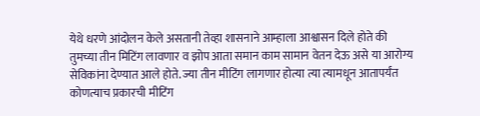येथे धरणे आंदोलन केले असतानी तेव्हा शासनाने आम्हाला आश्वासन दिले होते की तुमच्या तीन मिटिंग लावणार व झोप आता समान काम सामान वेतन देऊ असे या आरोग्य सेविकांना देण्यात आले होते. ज्या तीन मीटिंग लागणार होत्या त्या त्यामधून आतापर्यंत कोणत्याच प्रकारची मीटिंग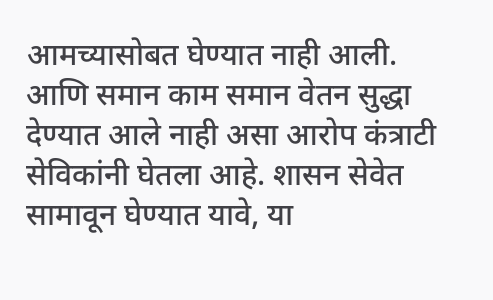आमच्यासोबत घेण्यात नाही आली. आणि समान काम समान वेतन सुद्धा देण्यात आले नाही असा आरोप कंत्राटी सेविकांनी घेतला आहे. शासन सेवेत सामावून घेण्यात यावे, या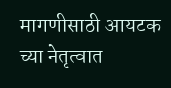मागणीसाठी आयटक च्या नेतृत्वात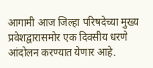आगामी आज जिल्हा परिषदेच्या मुख्य प्रवेशद्वारासमोर एक दिवसीय धरणे आंदोलन करण्यात येणार आहे.